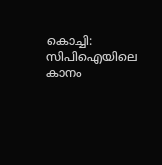കൊച്ചി: സിപിഐയിലെ കാനം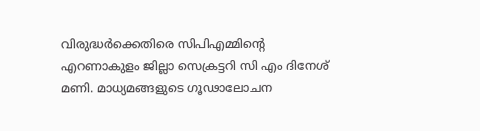വിരുദ്ധർക്കെതിരെ സിപിഎമ്മിന്റെ എറണാകുളം ജില്ലാ സെക്രട്ടറി സി എം ദിനേശ് മണി. മാധ്യമങ്ങളുടെ ഗൂഢാലോചന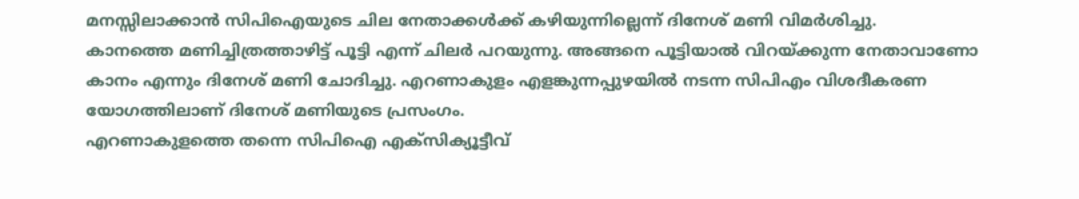മനസ്സിലാക്കാൻ സിപിഐയുടെ ചില നേതാക്കൾക്ക് കഴിയുന്നില്ലെന്ന് ദിനേശ് മണി വിമർശിച്ചു.
കാനത്തെ മണിച്ചിത്രത്താഴിട്ട് പൂട്ടി എന്ന് ചിലർ പറയുന്നു. അങ്ങനെ പൂട്ടിയാൽ വിറയ്ക്കുന്ന നേതാവാണോ കാനം എന്നും ദിനേശ് മണി ചോദിച്ചു. എറണാകുളം എളങ്കുന്നപ്പുഴയിൽ നടന്ന സിപിഎം വിശദീകരണ യോഗത്തിലാണ് ദിനേശ് മണിയുടെ പ്രസംഗം.
എറണാകുളത്തെ തന്നെ സിപിഐ എക്സിക്യൂട്ടീവ്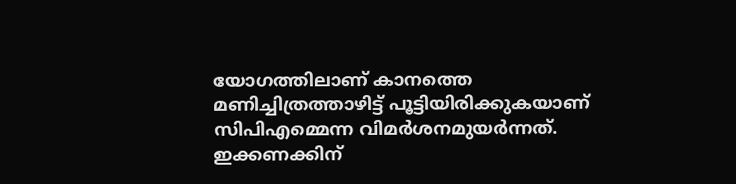യോഗത്തിലാണ് കാനത്തെ മണിച്ചിത്രത്താഴിട്ട് പൂട്ടിയിരിക്കുകയാണ് സിപിഎമ്മെന്ന വിമർശനമുയർന്നത്. ഇക്കണക്കിന്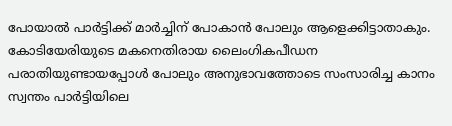പോയാൽ പാർട്ടിക്ക് മാർച്ചിന് പോകാൻ പോലും ആളെക്കിട്ടാതാകും. കോടിയേരിയുടെ മകനെതിരായ ലൈംഗികപീഡന പരാതിയുണ്ടായപ്പോൾ പോലും അനുഭാവത്തോടെ സംസാരിച്ച കാനം സ്വന്തം പാർട്ടിയിലെ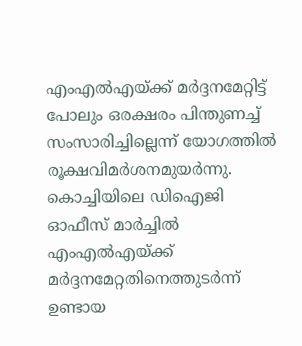എംഎൽഎയ്ക്ക് മർദ്ദനമേറ്റിട്ട് പോലും ഒരക്ഷരം പിന്തുണച്ച് സംസാരിച്ചില്ലെന്ന് യോഗത്തിൽ രൂക്ഷവിമർശനമുയർന്നു. കൊച്ചിയിലെ ഡിഐജി ഓഫീസ് മാർച്ചിൽ എംഎൽഎയ്ക്ക് മർദ്ദനമേറ്റതിനെത്തുടർന്ന് ഉണ്ടായ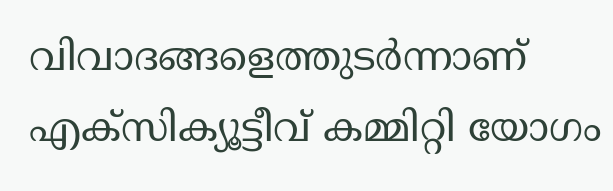വിവാദങ്ങളെത്തുടർന്നാണ് എക്സിക്യൂട്ടീവ് കമ്മിറ്റി യോഗം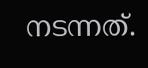നടന്നത്.